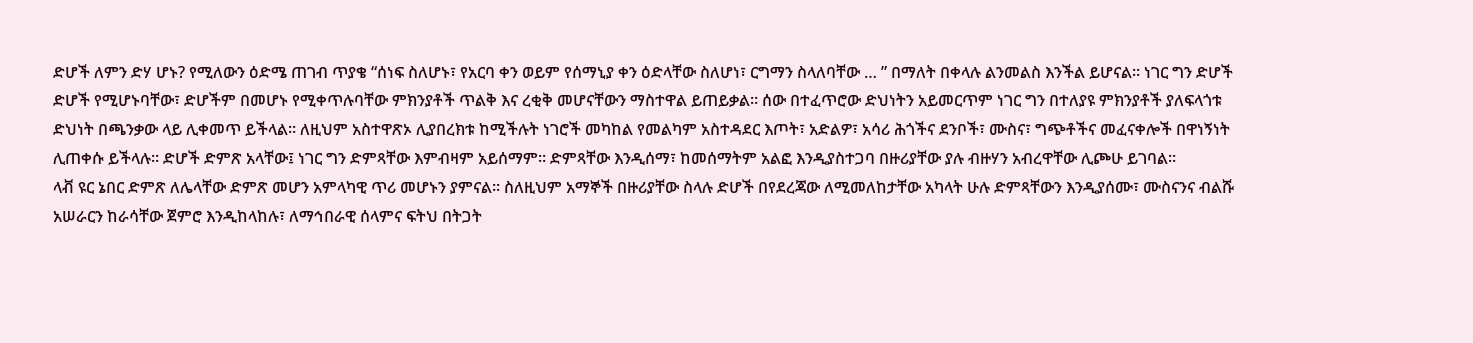ድሆች ለምን ድሃ ሆኑ? የሚለውን ዕድሜ ጠገብ ጥያቄ “ሰነፍ ስለሆኑ፣ የአርባ ቀን ወይም የሰማኒያ ቀን ዕድላቸው ስለሆነ፣ ርግማን ስላለባቸው … ” በማለት በቀላሉ ልንመልስ እንችል ይሆናል። ነገር ግን ድሆች ድሆች የሚሆኑባቸው፣ ድሆችም በመሆኑ የሚቀጥሉባቸው ምክንያቶች ጥልቅ እና ረቂቅ መሆናቸውን ማስተዋል ይጠይቃል። ሰው በተፈጥሮው ድህነትን አይመርጥም ነገር ግን በተለያዩ ምክንያቶች ያለፍላጎቱ ድህነት በጫንቃው ላይ ሊቀመጥ ይችላል። ለዚህም አስተዋጽኦ ሊያበረክቱ ከሚችሉት ነገሮች መካከል የመልካም አስተዳደር እጦት፣ አድልዎ፣ አሳሪ ሕጎችና ደንቦች፣ ሙስና፣ ግጭቶችና መፈናቀሎች በዋነኝነት ሊጠቀሱ ይችላሉ። ድሆች ድምጽ አላቸው፤ ነገር ግን ድምጻቸው እምብዛም አይሰማም። ድምጻቸው እንዲሰማ፣ ከመሰማትም አልፎ እንዲያስተጋባ በዙሪያቸው ያሉ ብዙሃን አብረዋቸው ሊጮሁ ይገባል።
ላቭ ዩር ኔበር ድምጽ ለሌላቸው ድምጽ መሆን አምላካዊ ጥሪ መሆኑን ያምናል። ስለዚህም አማኞች በዙሪያቸው ስላሉ ድሆች በየደረጃው ለሚመለከታቸው አካላት ሁሉ ድምጻቸውን እንዲያሰሙ፣ ሙስናንና ብልሹ አሠራርን ከራሳቸው ጀምሮ እንዲከላከሉ፣ ለማኅበራዊ ሰላምና ፍትህ በትጋት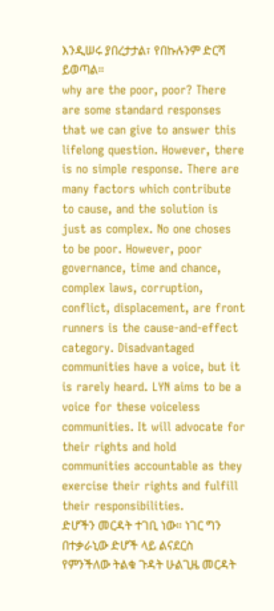እንዲሠሩ ያበረታታል፣ የበኩሉንም ድርሻ ይወጣል።
why are the poor, poor? There are some standard responses that we can give to answer this lifelong question. However, there is no simple response. There are many factors which contribute to cause, and the solution is just as complex. No one choses to be poor. However, poor governance, time and chance, complex laws, corruption, conflict, displacement, are front runners is the cause-and-effect category. Disadvantaged communities have a voice, but it is rarely heard. LYN aims to be a voice for these voiceless communities. It will advocate for their rights and hold communities accountable as they exercise their rights and fulfill their responsibilities.
ድሆችን መርዳት ተገቢ ነው። ነገር ግን በተቃራኒው ድሆች ላይ ልናደርስ የምንችለው ትልቁ ጉዳት ሁልጊዜ መርዳት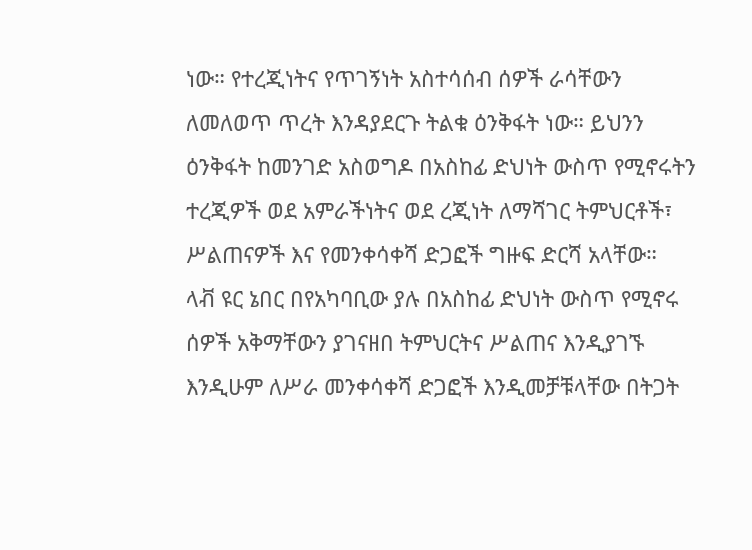ነው። የተረጂነትና የጥገኝነት አስተሳሰብ ሰዎች ራሳቸውን ለመለወጥ ጥረት እንዳያደርጉ ትልቁ ዕንቅፋት ነው። ይህንን ዕንቅፋት ከመንገድ አስወግዶ በአስከፊ ድህነት ውስጥ የሚኖሩትን ተረጂዎች ወደ አምራችነትና ወደ ረጂነት ለማሻገር ትምህርቶች፣ ሥልጠናዎች እና የመንቀሳቀሻ ድጋፎች ግዙፍ ድርሻ አላቸው።
ላቭ ዩር ኔበር በየአካባቢው ያሉ በአስከፊ ድህነት ውስጥ የሚኖሩ ሰዎች አቅማቸውን ያገናዘበ ትምህርትና ሥልጠና እንዲያገኙ እንዲሁም ለሥራ መንቀሳቀሻ ድጋፎች እንዲመቻቹላቸው በትጋት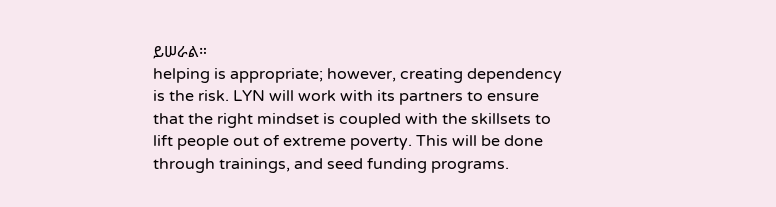ይሠራል።
helping is appropriate; however, creating dependency is the risk. LYN will work with its partners to ensure that the right mindset is coupled with the skillsets to lift people out of extreme poverty. This will be done through trainings, and seed funding programs.